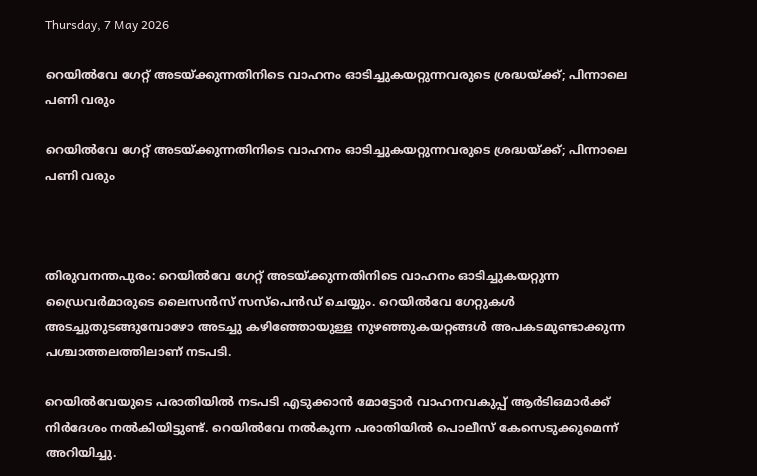Thursday, 7 May 2026

റെയിൽവേ ഗേറ്റ് അടയ്ക്കുന്നതിനിടെ വാഹനം ഓടിച്ചുകയറ്റുന്നവരുടെ ശ്രദ്ധയ്ക്ക്; പിന്നാലെ പണി വരും

റെയിൽവേ ഗേറ്റ് അടയ്ക്കുന്നതിനിടെ വാഹനം ഓടിച്ചുകയറ്റുന്നവരുടെ ശ്രദ്ധയ്ക്ക്; പിന്നാലെ പണി വരും



തിരുവനന്തപുരം: റെയിൽവേ ഗേറ്റ് അടയ്ക്കുന്നതിനിടെ വാഹനം ഓടിച്ചുകയറ്റുന്ന ഡ്രൈവർമാരുടെ ലൈസൻസ് സസ്‌പെൻഡ് ചെയ്യും. റെയിൽവേ ഗേറ്റുകൾ അടച്ചുതുടങ്ങുമ്പോഴോ അടച്ചു കഴിഞ്ഞോയുള്ള നുഴഞ്ഞുകയറ്റങ്ങൾ അപകടമുണ്ടാക്കുന്ന പശ്ചാത്തലത്തിലാണ് നടപടി.

റെയിൽവേയുടെ പരാതിയിൽ നടപടി എടുക്കാൻ മോട്ടോർ വാഹനവകുപ്പ് ആർടിഒമാർക്ക് നിർദേശം നൽകിയിട്ടുണ്ട്. റെയിൽവേ നൽകുന്ന പരാതിയിൽ പൊലീസ് കേസെടുക്കുമെന്ന് അറിയിച്ചു.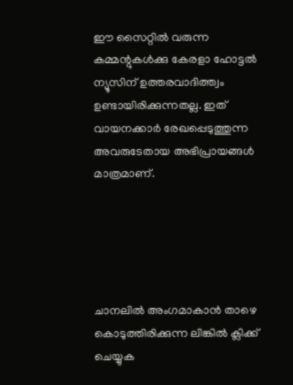ഈ സൈറ്റിൽ വരുന്ന കമ്മന്റുകൾക്കു കേരളാ ഹോട്ടൽ ന്യൂസിന് ഉത്തരവാദിത്ത്വം ഉണ്ടായിരിക്കുന്നതല്ല. ഇത് വായനക്കാർ രേഖപ്പെടുത്തുന്ന അവരുടേതായ അഭിപ്രായങ്ങൾ മാത്രമാണ്.





ചാനലിൽ അംഗമാകാൻ താഴെ കൊടുത്തിരിക്കുന്ന ലിങ്കിൽ ക്ലിക്ക് ചെയ്യുക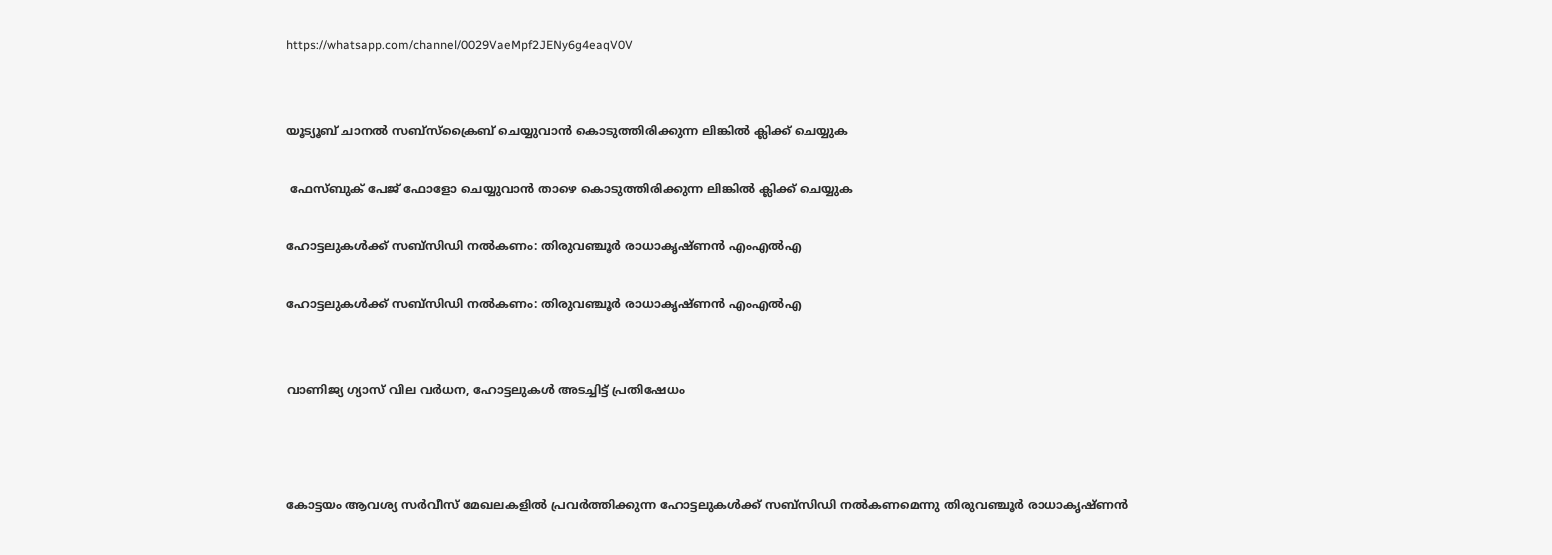https://whatsapp.com/channel/0029VaeMpf2JENy6g4eaqV0V


യൂട്യൂബ് ചാനൽ സബ്സ്ക്രൈബ് ചെയ്യുവാൻ കൊടുത്തിരിക്കുന്ന ലിങ്കിൽ ക്ലിക്ക് ചെയ്യുക

 ഫേസ്ബുക് പേജ് ഫോളോ ചെയ്യുവാൻ താഴെ കൊടുത്തിരിക്കുന്ന ലിങ്കിൽ ക്ലിക്ക് ചെയ്യുക

ഹോട്ടലുകൾക്ക് സബ്‌സിഡി നൽകണം: തിരുവഞ്ചൂർ രാധാകൃഷ്ണൻ എംഎൽഎ

ഹോട്ടലുകൾക്ക് സബ്‌സിഡി നൽകണം: തിരുവഞ്ചൂർ രാധാകൃഷ്ണൻ എംഎൽഎ


വാണിജ്യ ഗ്യാസ് വില വർധന, ഹോട്ടലുകൾ അടച്ചിട്ട് പ്രതിഷേധം



കോട്ടയം ആവശ്യ സർവീസ് മേഖലകളിൽ പ്രവർത്തിക്കുന്ന ഹോട്ടലുകൾക്ക് സബ്സിഡി നൽകണമെന്നു തിരുവഞ്ചൂർ രാധാകൃഷ്ണൻ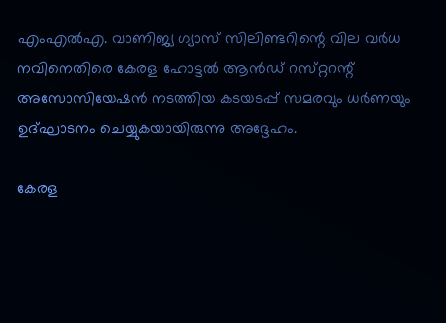എംഎൽഎ. വാണിജ്യ ഗ്യാസ് സിലിണ്ടറിന്റെ വില വർധ നവിനെതിരെ കേരള ഹോട്ടൽ ആൻഡ് റസ്‌റ്ററന്റ് അസോസിയേഷൻ നടത്തിയ കടയടപ്പ് സമരവും ധർണയും ഉദ്ഘാടനം ചെയ്യുകയായിരുന്നു അദ്ദേഹം.

കേരള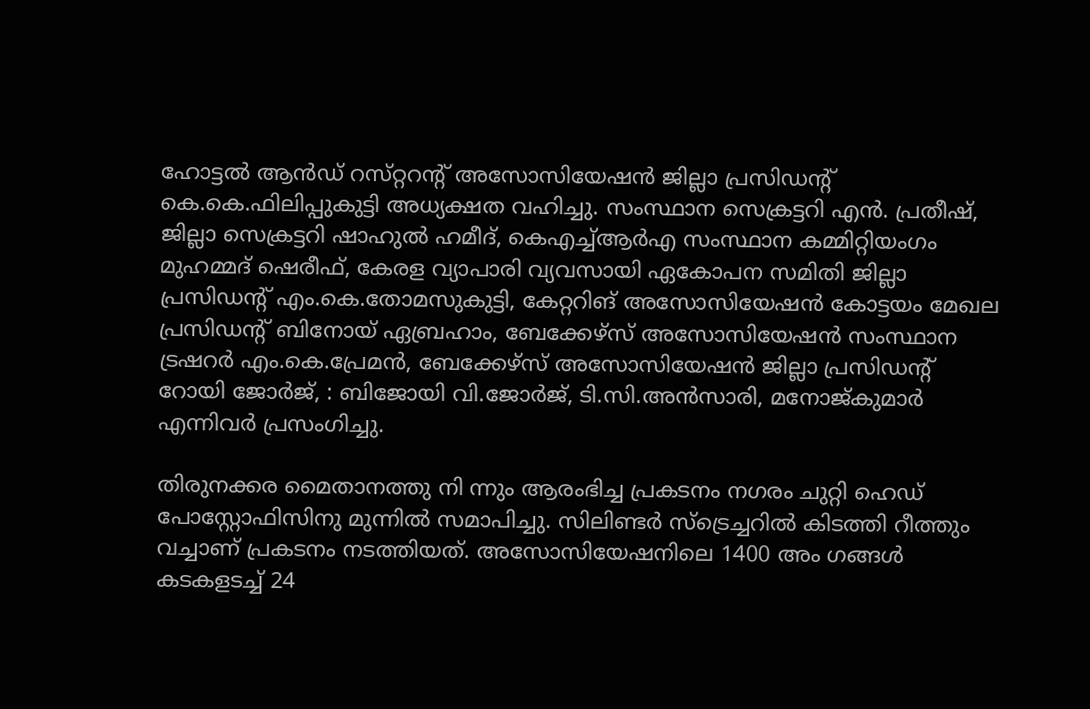ഹോട്ടൽ ആൻഡ് റസ്‌റ്ററന്റ് അസോസിയേഷൻ ജില്ലാ പ്രസിഡന്റ് കെ.കെ.ഫിലിപ്പുകുട്ടി അധ്യക്ഷത വഹിച്ചു. സംസ്ഥാന സെക്രട്ടറി എൻ. പ്രതീഷ്, ജില്ലാ സെക്രട്ടറി ഷാഹുൽ ഹമീദ്, കെഎച്ച്ആർഎ സംസ്ഥാന കമ്മിറ്റിയംഗം മുഹമ്മദ് ഷെരീഫ്, കേരള വ്യാപാരി വ്യവസായി ഏകോപന സമിതി ജില്ലാ പ്രസിഡന്റ് എം.കെ.തോമസുകുട്ടി, കേറ്ററിങ് അസോസിയേഷൻ കോട്ടയം മേഖല പ്രസിഡന്റ് ബിനോയ് ഏബ്രഹാം, ബേക്കേഴ്സ് അസോസിയേഷൻ സംസ്ഥാന ട്രഷറർ എം.കെ.പ്രേമൻ, ബേക്കേഴ്സ് അസോസിയേഷൻ ജില്ലാ പ്രസിഡന്റ് റോയി ജോർജ്, : ബിജോയി വി.ജോർജ്, ടി.സി.അൻസാരി, മനോജ്കുമാർ എന്നിവർ പ്രസംഗിച്ചു.

തിരുനക്കര മൈതാനത്തു നി ന്നും ആരംഭിച്ച പ്രകടനം നഗരം ചുറ്റി ഹെഡ് പോസ്റ്റോഫിസിനു മുന്നിൽ സമാപിച്ചു. സിലിണ്ടർ സ്ട്രെച്ചറിൽ കിടത്തി റീത്തും വച്ചാണ് പ്രകടനം നടത്തിയത്. അസോസിയേഷനിലെ 1400 അം ഗങ്ങൾ കടകളടച്ച് 24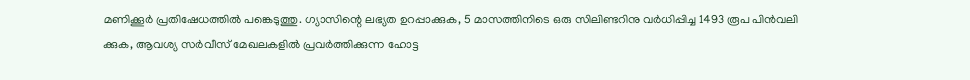മണിക്കൂർ പ്രതിഷേധത്തിൽ പങ്കെടുത്തു. ഗ്യാസിന്റെ ലഭ്യത ഉറപ്പാക്കുക, 5 മാസത്തിനിടെ ഒരു സിലിണ്ടറിനു വർധിപ്പിച്ച 1493 രൂപ പിൻവലി ക്കുക, ആവശ്യ സർവീസ് മേഖലകളിൽ പ്രവർത്തിക്കുന്ന ഹോട്ട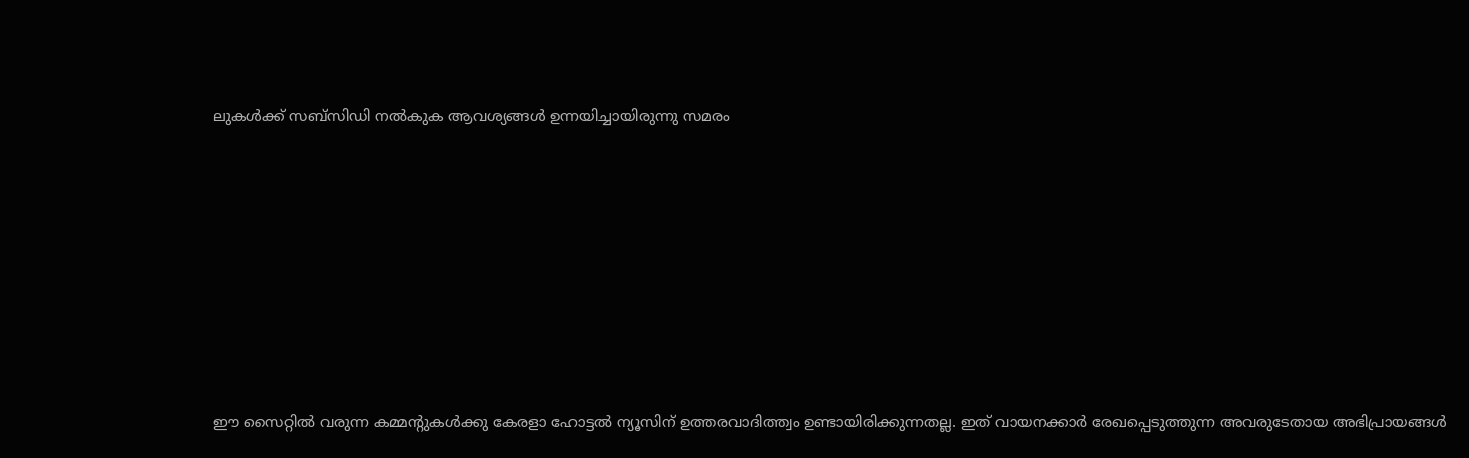ലുകൾക്ക് സബ്സിഡി നൽകുക ആവശ്യങ്ങൾ ഉന്നയിച്ചായിരുന്നു സമരം











ഈ സൈറ്റിൽ വരുന്ന കമ്മന്റുകൾക്കു കേരളാ ഹോട്ടൽ ന്യൂസിന് ഉത്തരവാദിത്ത്വം ഉണ്ടായിരിക്കുന്നതല്ല. ഇത് വായനക്കാർ രേഖപ്പെടുത്തുന്ന അവരുടേതായ അഭിപ്രായങ്ങൾ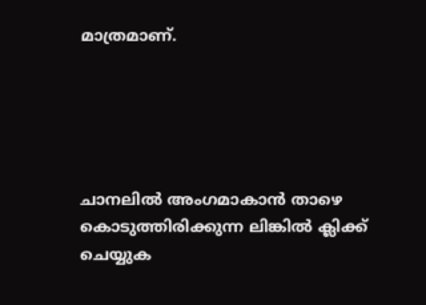മാത്രമാണ്.





ചാനലിൽ അംഗമാകാൻ താഴെ കൊടുത്തിരിക്കുന്ന ലിങ്കിൽ ക്ലിക്ക് ചെയ്യുക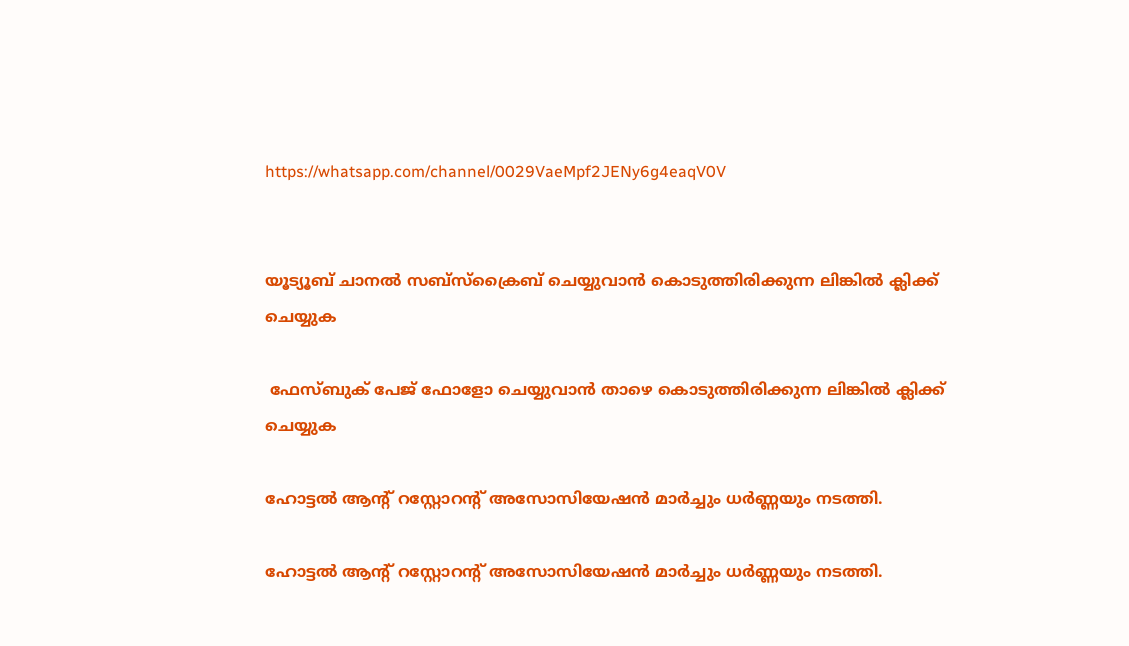https://whatsapp.com/channel/0029VaeMpf2JENy6g4eaqV0V


യൂട്യൂബ് ചാനൽ സബ്സ്ക്രൈബ് ചെയ്യുവാൻ കൊടുത്തിരിക്കുന്ന ലിങ്കിൽ ക്ലിക്ക് ചെയ്യുക

 ഫേസ്ബുക് പേജ് ഫോളോ ചെയ്യുവാൻ താഴെ കൊടുത്തിരിക്കുന്ന ലിങ്കിൽ ക്ലിക്ക് ചെയ്യുക

ഹോട്ടൽ ആന്റ് റസ്റ്റോറന്റ് അസോസിയേഷൻ മാർച്ചും ധർണ്ണയും നടത്തി.

ഹോട്ടൽ ആന്റ് റസ്റ്റോറന്റ് അസോസിയേഷൻ മാർച്ചും ധർണ്ണയും നടത്തി.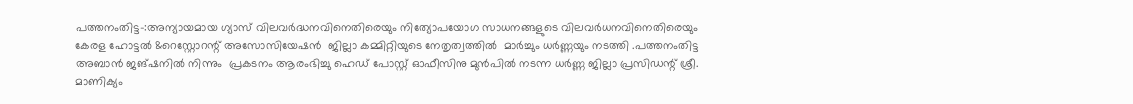പത്തനംതിട്ട-:അന്യായമായ ഗ്യാസ് വിലവർദ്ധനവിനെതിരെയും നിത്യോപയോഗ സാധനങ്ങളുടെ വിലവർധനവിനെതിരെയും കേരള ഹോട്ടൽ &റെസ്റ്റോറന്റ് അസോസിയേഷൻ  ജില്ലാ കമ്മിറ്റിയുടെ നേതൃത്വത്തിൽ  മാർച്ചും ധർണ്ണയും നടത്തി .പത്തനംതിട്ട അബാൻ ജങ്ഷനിൽ നിന്നും  പ്രകടനം ആരംഭിച്ചു ഹെഡ് പോസ്റ്റ്‌ ഓഫീസിനു മുൻപിൽ നടന്ന ധർണ്ണ ജില്ലാ പ്രസിഡന്റ്‌ ശ്രീ. മാണിക്യം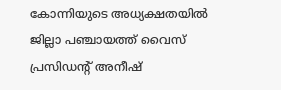കോന്നിയുടെ അധ്യക്ഷതയിൽ ജില്ലാ പഞ്ചായത്ത്‌ വൈസ് പ്രസിഡന്റ്‌ അനീഷ്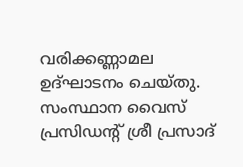വരിക്കണ്ണാമല ഉദ്ഘാടനം ചെയ്തു.  സംസ്ഥാന വൈസ് പ്രസിഡന്റ്‌ ശ്രീ പ്രസാദ്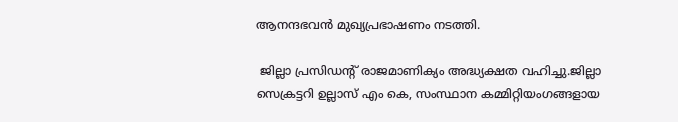ആനന്ദഭവൻ മുഖ്യപ്രഭാഷണം നടത്തി.

 ജില്ലാ പ്രസിഡന്റ് രാജമാണിക്യം അദ്ധ്യക്ഷത വഹിച്ചു.ജില്ലാ സെക്രട്ടറി ഉല്ലാസ് എം കെ, സംസ്ഥാന കമ്മിറ്റിയംഗങ്ങളായ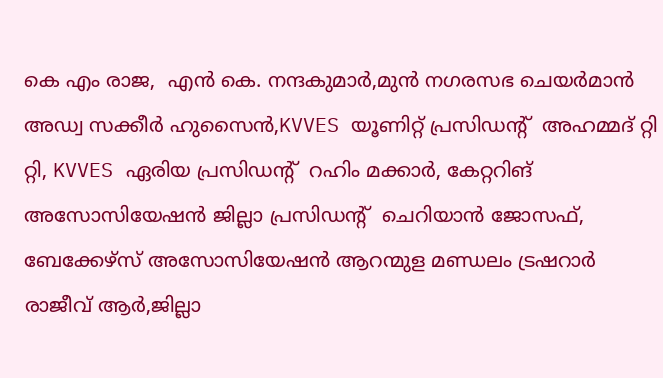കെ എം രാജ,  എൻ കെ. നന്ദകുമാർ,മുൻ നഗരസഭ ചെയർമാൻ അഡ്വ സക്കീർ ഹുസൈൻ,KVVES യൂണിറ്റ് പ്രസിഡന്റ്‌  അഹമ്മദ് റ്റി റ്റി, KVVES ഏരിയ പ്രസിഡന്റ്‌  റഹിം മക്കാർ, കേറ്ററിങ് അസോസിയേഷൻ ജില്ലാ പ്രസിഡന്റ്‌  ചെറിയാൻ ജോസഫ്, ബേക്കേഴ്സ് അസോസിയേഷൻ ആറന്മുള മണ്ഡലം ട്രഷറാർ  രാജീവ്‌ ആർ,ജില്ലാ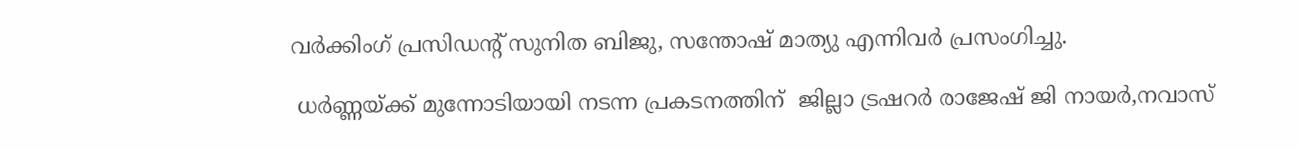വർക്കിംഗ് പ്രസിഡന്റ്‌ സുനിത ബിജു, സന്തോഷ്‌ മാത്യു എന്നിവർ പ്രസംഗിച്ചു.

 ധർണ്ണയ്ക്ക് മുന്നോടിയായി നടന്ന പ്രകടനത്തിന്  ജില്ലാ ട്രഷറർ രാജേഷ് ജി നായർ,നവാസ്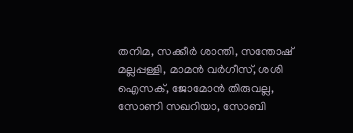തനിമ, സക്കീർ ശാന്തി, സന്തോഷ് മല്ലപ്പള്ളി, മാമൻ വർഗീസ്, ശശി ഐസക്, ജോമോൻ തിരുവല്ല, സോണി സഖറിയാ, സോബി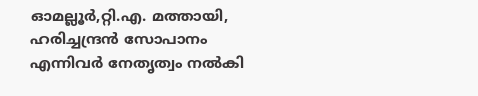ഓമല്ലൂർ,റ്റി.എ. മത്തായി, ഹരിച്ചന്ദ്രൻ സോപാനം എന്നിവർ നേതൃത്വം നൽകി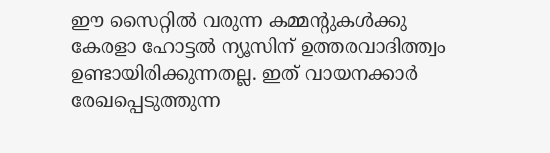ഈ സൈറ്റിൽ വരുന്ന കമ്മന്റുകൾക്കു കേരളാ ഹോട്ടൽ ന്യൂസിന് ഉത്തരവാദിത്ത്വം ഉണ്ടായിരിക്കുന്നതല്ല. ഇത് വായനക്കാർ രേഖപ്പെടുത്തുന്ന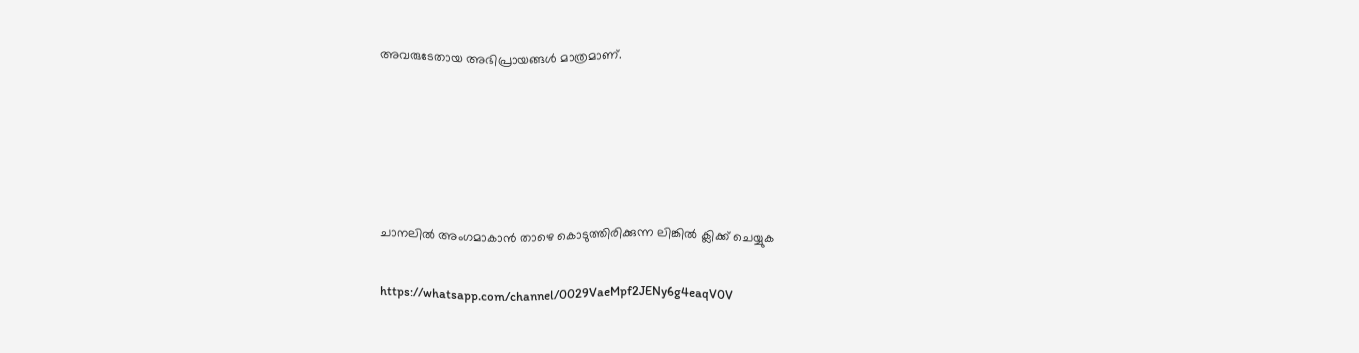അവരുടേതായ അഭിപ്രായങ്ങൾ മാത്രമാണ്.





ചാനലിൽ അംഗമാകാൻ താഴെ കൊടുത്തിരിക്കുന്ന ലിങ്കിൽ ക്ലിക്ക് ചെയ്യുക

https://whatsapp.com/channel/0029VaeMpf2JENy6g4eaqV0V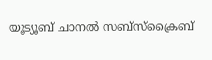യൂട്യൂബ് ചാനൽ സബ്സ്ക്രൈബ്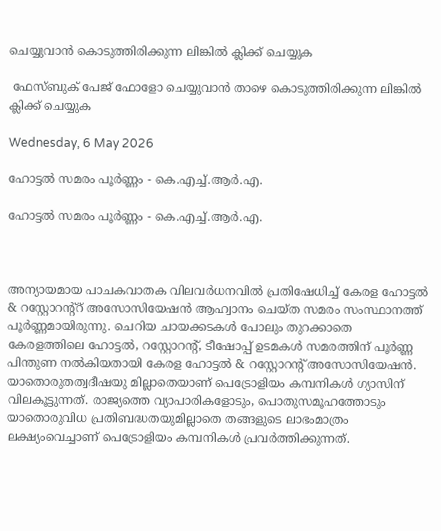ചെയ്യുവാൻ കൊടുത്തിരിക്കുന്ന ലിങ്കിൽ ക്ലിക്ക് ചെയ്യുക

 ഫേസ്ബുക് പേജ് ഫോളോ ചെയ്യുവാൻ താഴെ കൊടുത്തിരിക്കുന്ന ലിങ്കിൽ ക്ലിക്ക് ചെയ്യുക

Wednesday, 6 May 2026

ഹോട്ടൽ സമരം പൂർണ്ണം - കെ.എച്ച്.ആർ.എ.

ഹോട്ടൽ സമരം പൂർണ്ണം - കെ.എച്ച്.ആർ.എ.



അന്യായമായ പാചകവാതക വിലവർധനവിൽ പ്രതിഷേധിച്ച് കേരള ഹോട്ടൽ & റസ്റ്റോറന്റ്റ് അസോസിയേഷൻ ആഹ്വാനം ചെയ്ത സമരം സംസ്ഥാനത്ത് പൂർണ്ണമായിരുന്നു. ചെറിയ ചായക്കടകൾ പോലും തുറക്കാതെ കേരളത്തിലെ ഹോട്ടൽ, റസ്റ്റോറന്റ്, ടീഷോപ്പ് ഉടമകൾ സമരത്തിന് പൂർണ്ണ പിന്തുണ നൽകിയതായി കേരള ഹോട്ടൽ & റസ്റ്റോറൻ്റ് അസോസിയേഷൻ. യാതൊരുതത്വദീഷയു മില്ലാതെയാണ് പെട്രോളിയം കമ്പനികൾ ഗ്യാസിന് വിലകൂട്ടുന്നത്. രാജ്യത്തെ വ്യാപാരികളോടും, പൊതുസമൂഹത്തോടും യാതൊരുവിധ പ്രതിബദ്ധതയുമില്ലാതെ തങ്ങളുടെ ലാഭംമാത്രം ലക്ഷ്യംവെച്ചാണ് പെട്രോളിയം കമ്പനികൾ പ്രവർത്തിക്കുന്നത്.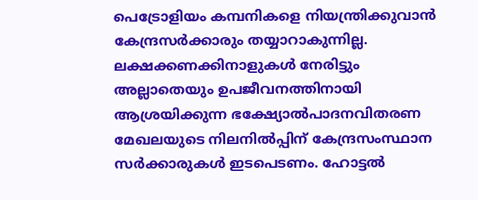പെട്രോളിയം കമ്പനികളെ നിയന്ത്രിക്കുവാൻ കേന്ദ്രസർക്കാരും തയ്യാറാകുന്നില്ല. ലക്ഷക്കണക്കിനാളുകൾ നേരിട്ടും അല്ലാതെയും ഉപജീവനത്തിനായി ആശ്രയിക്കുന്ന ഭക്ഷ്യോൽപാദനവിതരണ മേഖലയുടെ നിലനിൽപ്പിന് കേന്ദ്രസംസ്ഥാന സർക്കാരുകൾ ഇടപെടണം. ഹോട്ടൽ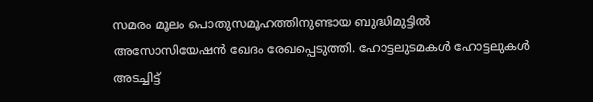സമരം മൂലം പൊതുസമൂഹത്തിനുണ്ടായ ബുദ്ധിമുട്ടിൽ അസോസിയേഷൻ ഖേദം രേഖപ്പെടുത്തി. ഹോട്ടലുടമകൾ ഹോട്ടലുകൾ അടച്ചിട്ട്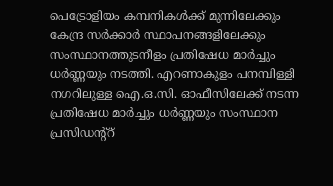പെട്രോളിയം കമ്പനികൾക്ക് മുന്നിലേക്കും കേന്ദ്ര സർക്കാർ സ്ഥാപനങ്ങളിലേക്കും സംസ്ഥാനത്തുടനീളം പ്രതിഷേധ മാർച്ചും ധർണ്ണയും നടത്തി. എറണാകുളം പനമ്പിള്ളി നഗറിലുള്ള ഐ.ഒ.സി. ഓഫീസിലേക്ക് നടന്ന പ്രതിഷേധ മാർച്ചും ധർണ്ണയും സംസ്ഥാന പ്രസിഡന്റ്റ്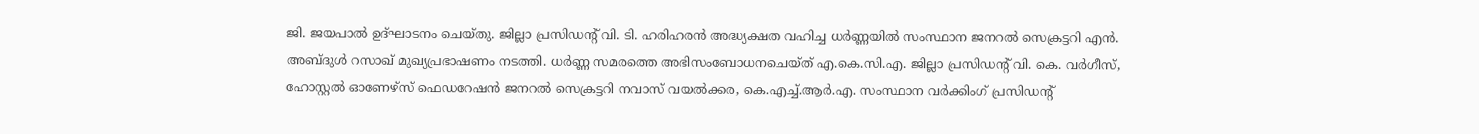ജി. ജയപാൽ ഉദ്ഘാടനം ചെയ്‌തു. ജില്ലാ പ്രസിഡൻ്റ് വി. ടി. ഹരിഹരൻ അദ്ധ്യക്ഷത വഹിച്ച ധർണ്ണയിൽ സംസ്ഥാന ജനറൽ സെക്രട്ടറി എൻ. അബ്ദുൾ റസാഖ് മുഖ്യപ്രഭാഷണം നടത്തി. ധർണ്ണ സമരത്തെ അഭിസംബോധനചെയ്‌ത്‌ എ.കെ.സി.എ. ജില്ലാ പ്രസിഡന്റ് വി. കെ. വർഗീസ്, ഹോസ്റ്റൽ ഓണേഴ്‌സ് ഫെഡറേഷൻ ജനറൽ സെക്രട്ടറി നവാസ് വയൽക്കര, കെ.എച്ച്.ആർ.എ. സംസ്ഥാന വർക്കിംഗ് പ്രസിഡന്റ്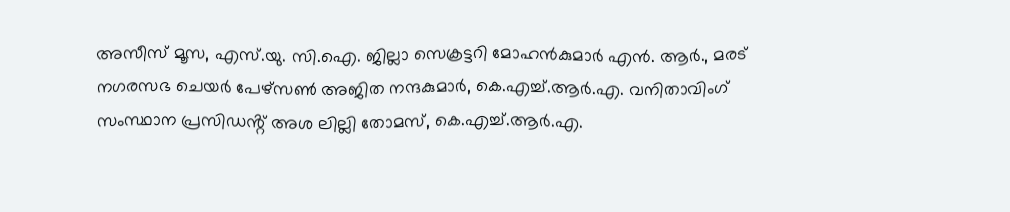അസീസ് മൂസ, എസ്.യു. സി.ഐ. ജില്ലാ സെക്രട്ടറി മോഹൻകുമാർ എൻ. ആർ., മരട് നഗരസഭ ചെയർ പേഴ്‌സൺ അജിത നന്ദകുമാർ, കെ.എച്ച്.ആർ.എ. വനിതാവിംഗ് സംസ്ഥാന പ്രസിഡൻ്റ് അശ ലില്ലി തോമസ്, കെ.എച്ച്.ആർ.എ.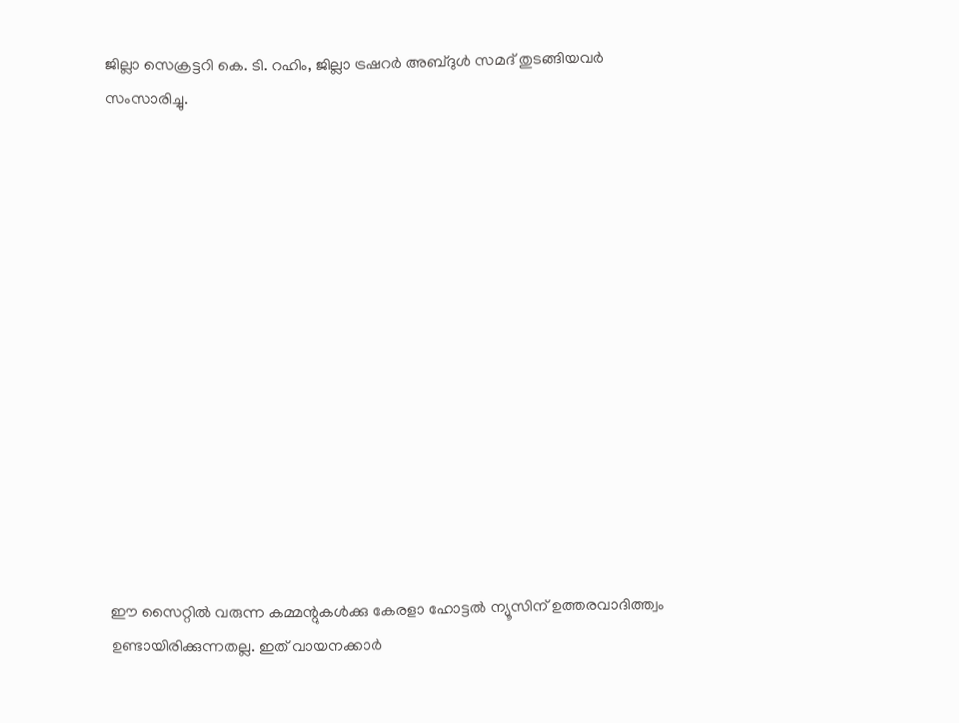ജില്ലാ സെക്രട്ടറി കെ. ടി. റഹിം, ജില്ലാ ട്രഷറർ അബ്‌ദുൾ സമദ് തുടങ്ങിയവർ സംസാരിച്ചു.














ഈ സൈറ്റിൽ വരുന്ന കമ്മന്റുകൾക്കു കേരളാ ഹോട്ടൽ ന്യൂസിന് ഉത്തരവാദിത്ത്വം ഉണ്ടായിരിക്കുന്നതല്ല. ഇത് വായനക്കാർ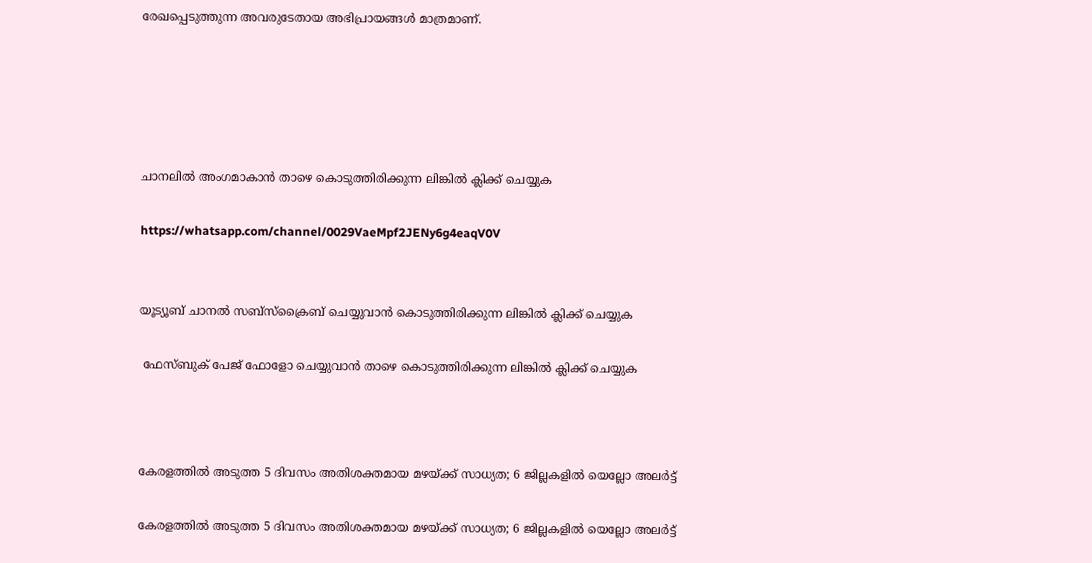രേഖപ്പെടുത്തുന്ന അവരുടേതായ അഭിപ്രായങ്ങൾ മാത്രമാണ്.





ചാനലിൽ അംഗമാകാൻ താഴെ കൊടുത്തിരിക്കുന്ന ലിങ്കിൽ ക്ലിക്ക് ചെയ്യുക

https://whatsapp.com/channel/0029VaeMpf2JENy6g4eaqV0V


യൂട്യൂബ് ചാനൽ സബ്സ്ക്രൈബ് ചെയ്യുവാൻ കൊടുത്തിരിക്കുന്ന ലിങ്കിൽ ക്ലിക്ക് ചെയ്യുക

 ഫേസ്ബുക് പേജ് ഫോളോ ചെയ്യുവാൻ താഴെ കൊടുത്തിരിക്കുന്ന ലിങ്കിൽ ക്ലിക്ക് ചെയ്യുക



കേരളത്തിൽ അടുത്ത 5 ദിവസം അതിശക്തമായ മഴയ്ക്ക് സാധ്യത; 6 ജില്ലകളിൽ യെല്ലോ അലർട്ട്

കേരളത്തിൽ അടുത്ത 5 ദിവസം അതിശക്തമായ മഴയ്ക്ക് സാധ്യത; 6 ജില്ലകളിൽ യെല്ലോ അലർട്ട്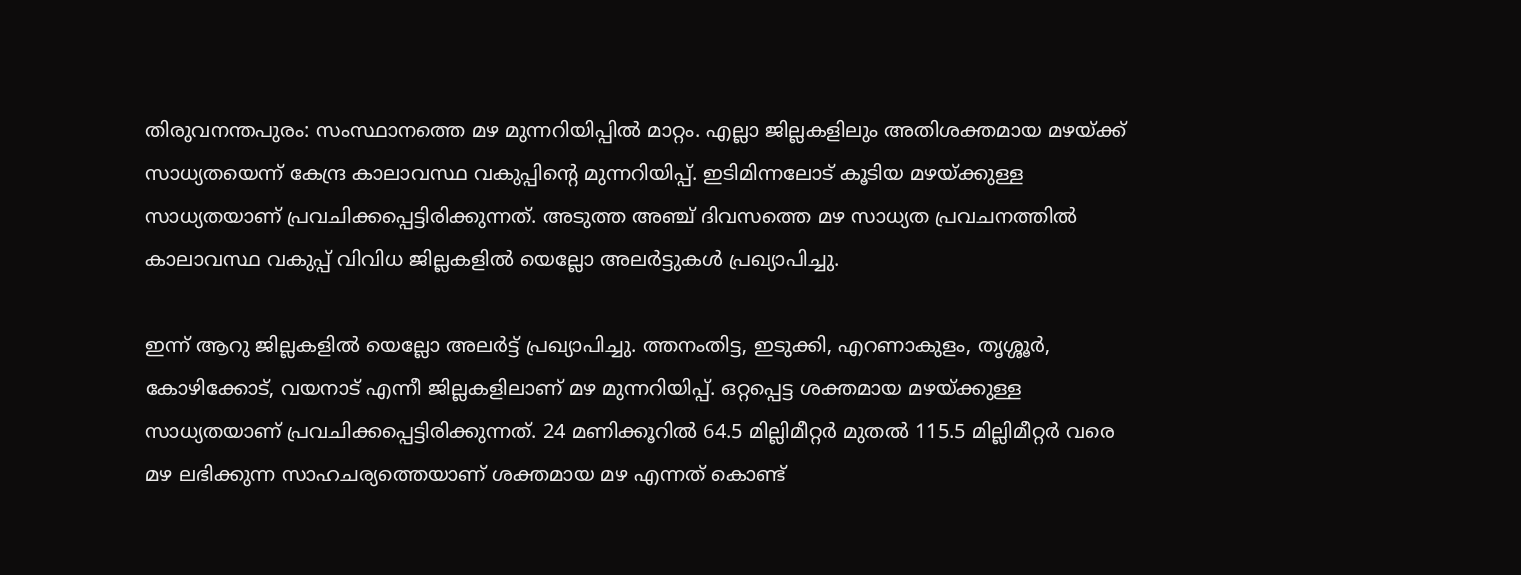തിരുവനന്തപുരം: സംസ്ഥാനത്തെ മഴ മുന്നറിയിപ്പിൽ മാറ്റം. എല്ലാ ജില്ലകളിലും അതിശക്തമായ മഴയ്ക്ക് സാധ്യതയെന്ന് കേന്ദ്ര കാലാവസ്ഥ വകുപ്പിന്റെ മുന്നറിയിപ്പ്. ഇടിമിന്നലോട് കൂടിയ മഴയ്ക്കുള്ള സാധ്യതയാണ് പ്രവചിക്കപ്പെട്ടിരിക്കുന്നത്. അടുത്ത അഞ്ച് ദിവസത്തെ മഴ സാധ്യത പ്രവചനത്തിൽ കാലാവസ്ഥ വകുപ്പ് വിവിധ ജില്ലകളിൽ യെല്ലോ അലർട്ടുകൾ പ്രഖ്യാപിച്ചു.

ഇന്ന് ആറു ജില്ലകളിൽ യെല്ലോ അലർട്ട് പ്രഖ്യാപിച്ചു. ത്തനംതിട്ട, ഇടുക്കി, എറണാകുളം, തൃശ്ശൂർ, കോഴിക്കോട്, വയനാട് എന്നീ ജില്ലകളിലാണ് മഴ മുന്നറിയിപ്പ്. ഒറ്റപ്പെട്ട ശക്തമായ മഴയ്ക്കുള്ള സാധ്യതയാണ് പ്രവചിക്കപ്പെട്ടിരിക്കുന്നത്. 24 മണിക്കൂറിൽ 64.5 മില്ലിമീറ്റർ മുതൽ 115.5 മില്ലിമീറ്റർ വരെ മഴ ലഭിക്കുന്ന സാഹചര്യത്തെയാണ് ശക്തമായ മഴ എന്നത് കൊണ്ട്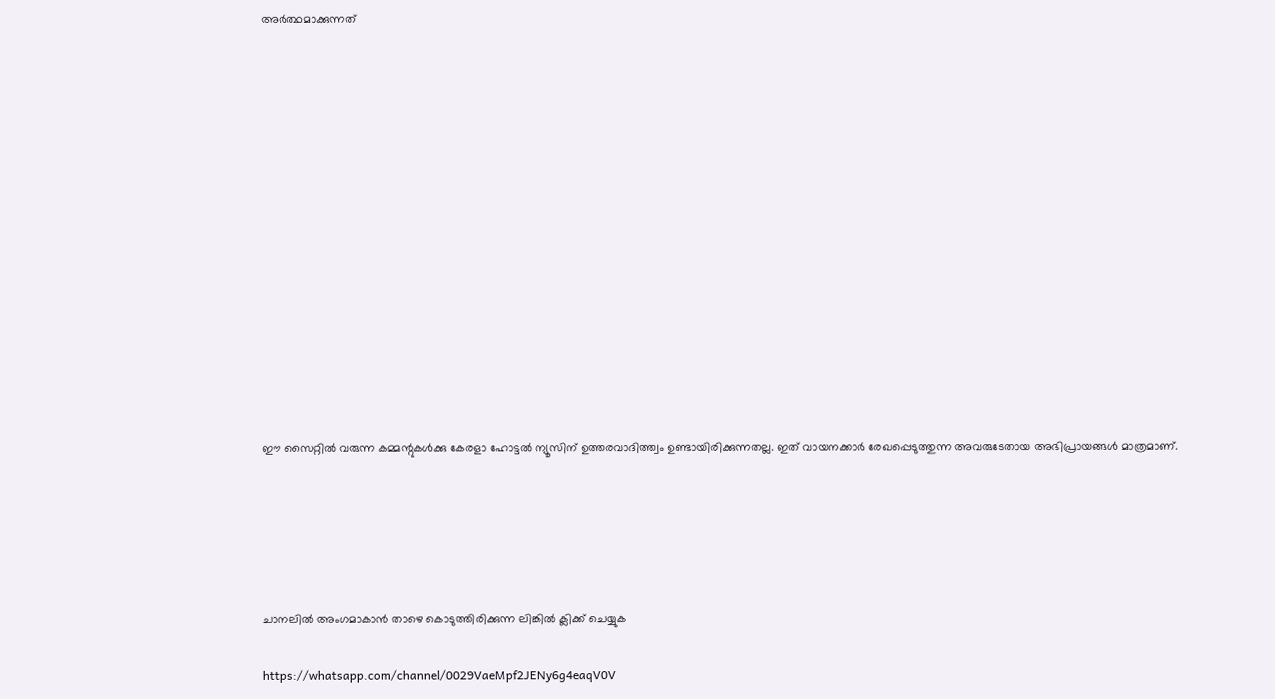അർത്ഥമാക്കുന്നത്














ഈ സൈറ്റിൽ വരുന്ന കമ്മന്റുകൾക്കു കേരളാ ഹോട്ടൽ ന്യൂസിന് ഉത്തരവാദിത്ത്വം ഉണ്ടായിരിക്കുന്നതല്ല. ഇത് വായനക്കാർ രേഖപ്പെടുത്തുന്ന അവരുടേതായ അഭിപ്രായങ്ങൾ മാത്രമാണ്.





ചാനലിൽ അംഗമാകാൻ താഴെ കൊടുത്തിരിക്കുന്ന ലിങ്കിൽ ക്ലിക്ക് ചെയ്യുക

https://whatsapp.com/channel/0029VaeMpf2JENy6g4eaqV0V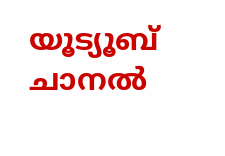യൂട്യൂബ് ചാനൽ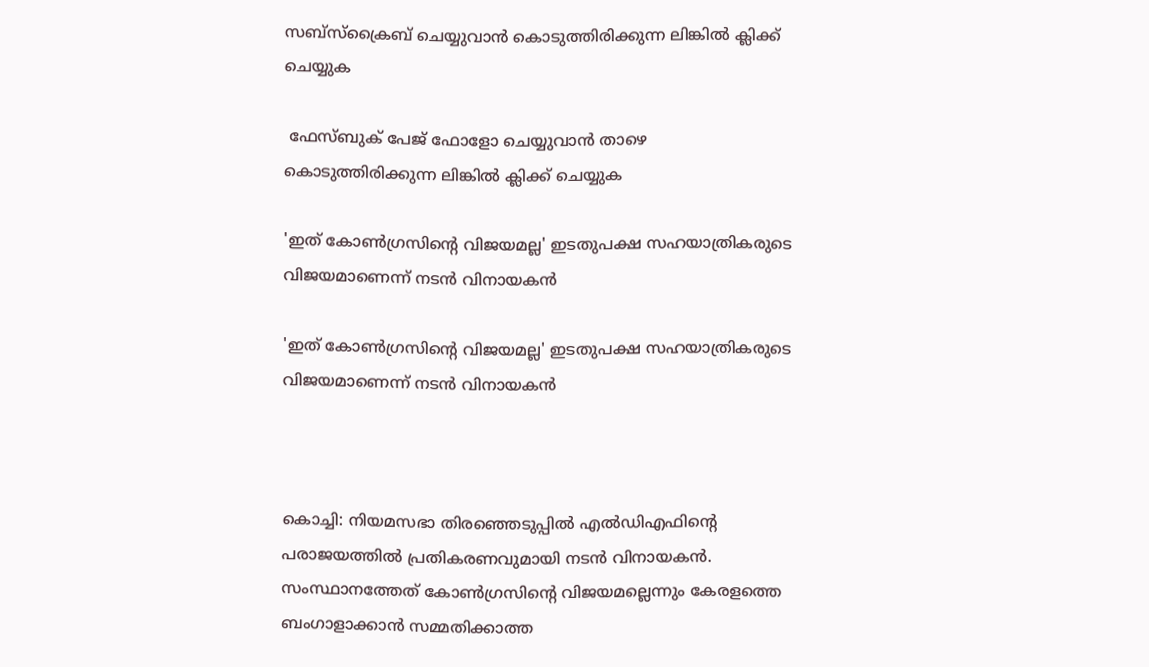സബ്സ്ക്രൈബ് ചെയ്യുവാൻ കൊടുത്തിരിക്കുന്ന ലിങ്കിൽ ക്ലിക്ക് ചെയ്യുക

 ഫേസ്ബുക് പേജ് ഫോളോ ചെയ്യുവാൻ താഴെ കൊടുത്തിരിക്കുന്ന ലിങ്കിൽ ക്ലിക്ക് ചെയ്യുക

'ഇത് കോണ്‍ഗ്രസിന്റെ വിജയമല്ല' ഇടതുപക്ഷ സഹയാത്രികരുടെ വിജയമാണെന്ന് നടന്‍ വിനായകന്‍

'ഇത് കോണ്‍ഗ്രസിന്റെ വിജയമല്ല' ഇടതുപക്ഷ സഹയാത്രികരുടെ വിജയമാണെന്ന് നടന്‍ വിനായകന്‍



കൊച്ചി: നിയമസഭാ തിരഞ്ഞെടുപ്പിൽ എൽഡിഎഫിന്റെ പരാജയത്തിൽ പ്രതികരണവുമായി നടൻ വിനായകൻ. സംസ്ഥാനത്തേത് കോൺഗ്രസിന്റെ വിജയമല്ലെന്നും കേരളത്തെ ബംഗാളാക്കാൻ സമ്മതിക്കാത്ത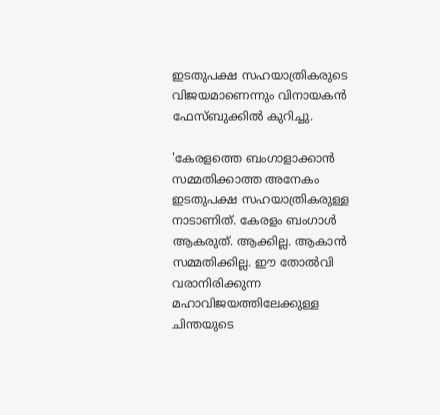ഇടതുപക്ഷ സഹയാത്രികരുടെ വിജയമാണെന്നും വിനായകൻ ഫേസ്ബുക്കില്‍ കുറിച്ചു.

'കേരളത്തെ ബംഗാളാക്കാൻ സമ്മതിക്കാത്ത അനേകം ഇടതുപക്ഷ സഹയാത്രികരുള്ള നാടാണിത്. കേരളം ബംഗാൾ ആകരുത്. ആക്കില്ല. ആകാൻ സമ്മതിക്കില്ല. ഈ തോൽവി വരാനിരിക്കുന്ന മഹാവിജയത്തിലേക്കുള്ള ചിന്തയുടെ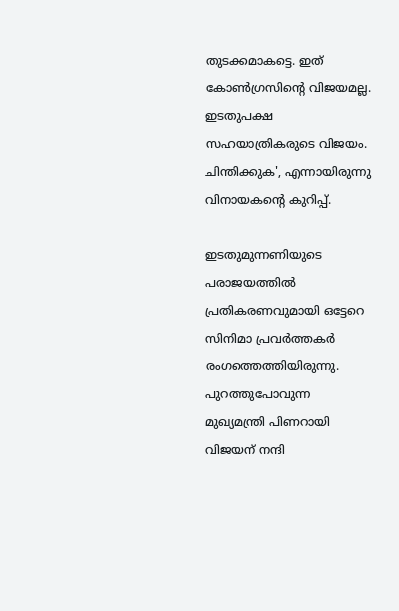തുടക്കമാകട്ടെ. ഇത് കോൺഗ്രസിന്റെ വിജയമല്ല. ഇടതുപക്ഷ സഹയാത്രികരുടെ വിജയം. ചിന്തിക്കുക', എന്നായിരുന്നു വിനായകന്റെ കുറിപ്പ്.

ഇടതുമുന്നണിയുടെ പരാജയത്തിൽ പ്രതികരണവുമായി ഒട്ടേറെ സിനിമാ പ്രവർത്തകർ രംഗത്തെത്തിയിരുന്നു. പുറത്തുപോവുന്ന മുഖ്യമന്ത്രി പിണറായി വിജയന് നന്ദി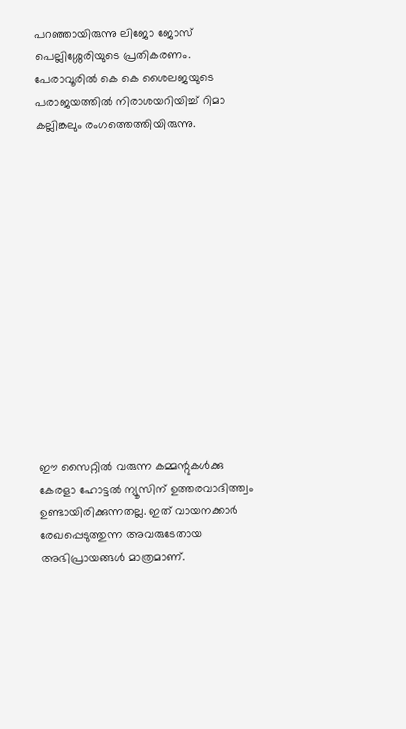പറഞ്ഞായിരുന്നു ലിജോ ജോസ് പെല്ലിശ്ശേരിയുടെ പ്രതികരണം. പേരാവൂരിൽ കെ കെ ശൈലജയുടെ പരാജയത്തിൽ നിരാശയറിയിച്ച് റിമാ കല്ലിങ്കലും രംഗത്തെത്തിയിരുന്നു.














ഈ സൈറ്റിൽ വരുന്ന കമ്മന്റുകൾക്കു കേരളാ ഹോട്ടൽ ന്യൂസിന് ഉത്തരവാദിത്ത്വം ഉണ്ടായിരിക്കുന്നതല്ല. ഇത് വായനക്കാർ രേഖപ്പെടുത്തുന്ന അവരുടേതായ അഭിപ്രായങ്ങൾ മാത്രമാണ്.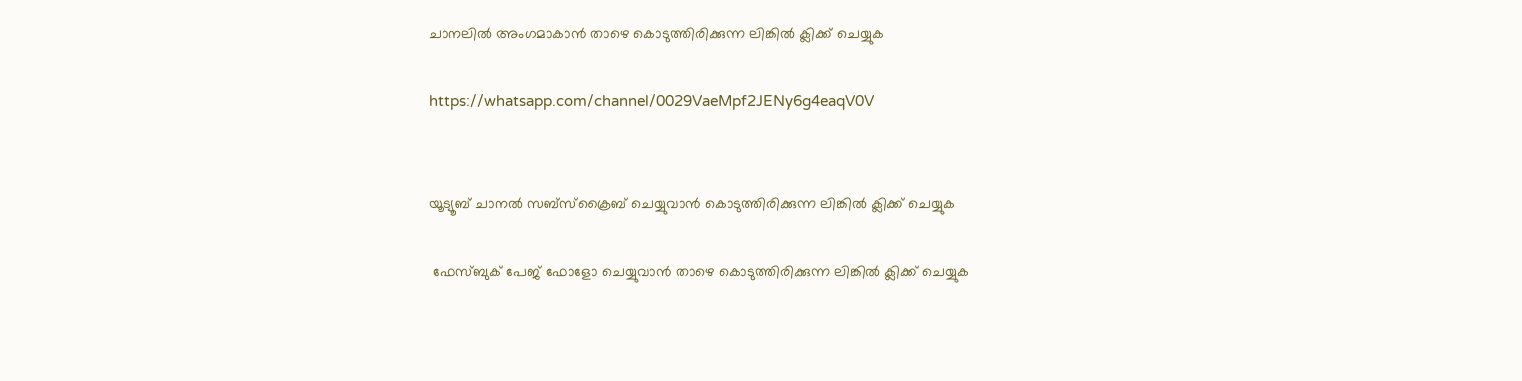ചാനലിൽ അംഗമാകാൻ താഴെ കൊടുത്തിരിക്കുന്ന ലിങ്കിൽ ക്ലിക്ക് ചെയ്യുക

https://whatsapp.com/channel/0029VaeMpf2JENy6g4eaqV0V


യൂട്യൂബ് ചാനൽ സബ്സ്ക്രൈബ് ചെയ്യുവാൻ കൊടുത്തിരിക്കുന്ന ലിങ്കിൽ ക്ലിക്ക് ചെയ്യുക

 ഫേസ്ബുക് പേജ് ഫോളോ ചെയ്യുവാൻ താഴെ കൊടുത്തിരിക്കുന്ന ലിങ്കിൽ ക്ലിക്ക് ചെയ്യുക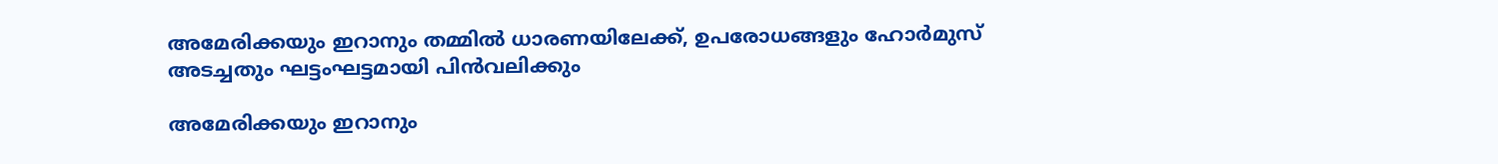അമേരിക്കയും ഇറാനും തമ്മിൽ ധാരണയിലേക്ക്, ഉപരോധങ്ങളും ഹോർമുസ് അടച്ചതും ഘട്ടംഘട്ടമായി പിൻവലിക്കും

അമേരിക്കയും ഇറാനും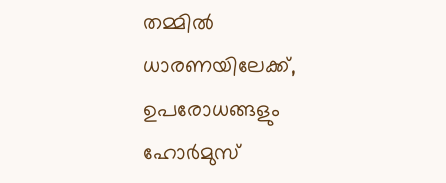തമ്മിൽ ധാരണയിലേക്ക്, ഉപരോധങ്ങളും ഹോർമുസ്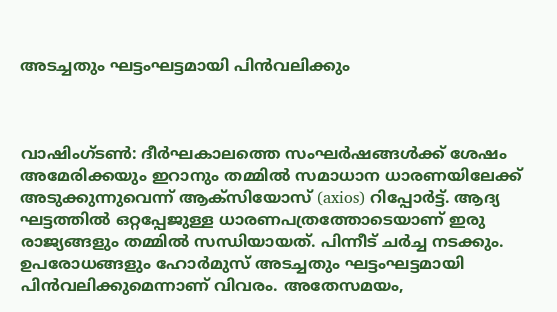അടച്ചതും ഘട്ടംഘട്ടമായി പിൻവലിക്കും



വാഷിംഗ്ടൺ: ദീർഘകാലത്തെ സംഘർഷങ്ങൾക്ക് ശേഷം അമേരിക്കയും ഇറാനും തമ്മിൽ സമാധാന ധാരണയിലേക്ക് അടുക്കുന്നുവെന്ന് ആക്സിയോസ് (axios) റിപ്പോർട്ട്. ആദ്യ ഘട്ടത്തിൽ ഒറ്റപ്പേജുള്ള ധാരണപത്രത്തോടെയാണ് ഇരു രാജ്യങ്ങളും തമ്മിൽ സന്ധിയായത്. പിന്നീട് ചർച്ച നടക്കും. ഉപരോധങ്ങളും ഹോർമുസ് അടച്ചതും ഘട്ടംഘട്ടമായി പിൻവലിക്കുമെന്നാണ് വിവരം. അതേസമയം,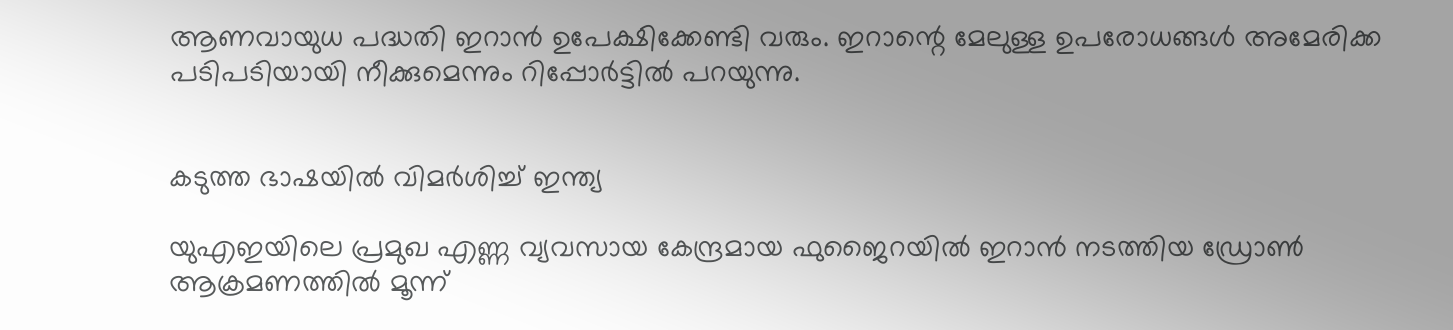ആണവായുധ പദ്ധതി ഇറാൻ ഉപേക്ഷിക്കേണ്ടി വരും. ഇറാന്റെ മേലുള്ള ഉപരോധങ്ങൾ അമേരിക്ക പടിപടിയായി നീക്കുമെന്നും റിപ്പോർട്ടിൽ പറയുന്നു.


കടുത്ത ഭാഷയിൽ വിമർശിച്ച് ഇന്ത്യ

യുഎഇയിലെ പ്രമുഖ എണ്ണ വ്യവസായ കേന്ദ്രമായ ഫുജൈറയിൽ ഇറാൻ നടത്തിയ ഡ്രോൺ ആക്രമണത്തിൽ മൂന്ന്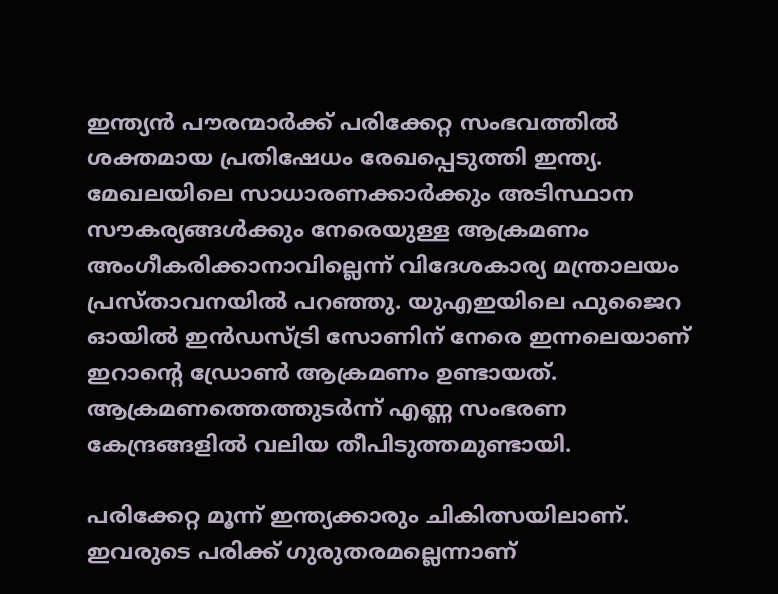ഇന്ത്യൻ പൗരന്മാർക്ക് പരിക്കേറ്റ സംഭവത്തിൽ ശക്തമായ പ്രതിഷേധം രേഖപ്പെടുത്തി ഇന്ത്യ. മേഖലയിലെ സാധാരണക്കാർക്കും അടിസ്ഥാന സൗകര്യങ്ങൾക്കും നേരെയുള്ള ആക്രമണം അംഗീകരിക്കാനാവില്ലെന്ന് വിദേശകാര്യ മന്ത്രാലയം പ്രസ്താവനയിൽ പറഞ്ഞു. യുഎഇയിലെ ഫുജൈറ ഓയിൽ ഇൻഡസ്ട്രി സോണിന് നേരെ ഇന്നലെയാണ് ഇറാന്റെ ഡ്രോൺ ആക്രമണം ഉണ്ടായത്. ആക്രമണത്തെത്തുടർന്ന് എണ്ണ സംഭരണ കേന്ദ്രങ്ങളിൽ വലിയ തീപിടുത്തമുണ്ടായി.

പരിക്കേറ്റ മൂന്ന് ഇന്ത്യക്കാരും ചികിത്സയിലാണ്. ഇവരുടെ പരിക്ക് ഗുരുതരമല്ലെന്നാണ്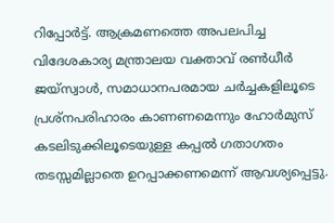റിപ്പോർട്ട്. ആക്രമണത്തെ അപലപിച്ച വിദേശകാര്യ മന്ത്രാലയ വക്താവ് രൺധീർ ജയ്‌സ്വാൾ, സമാധാനപരമായ ചർച്ചകളിലൂടെ പ്രശ്‌നപരിഹാരം കാണണമെന്നും ഹോർമുസ് കടലിടുക്കിലൂടെയുള്ള കപ്പൽ ഗതാഗതം തടസ്സമില്ലാതെ ഉറപ്പാക്കണമെന്ന് ആവശ്യപ്പെട്ടു.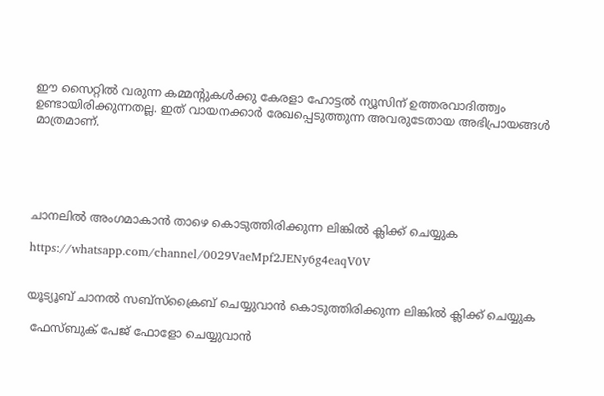ഈ സൈറ്റിൽ വരുന്ന കമ്മന്റുകൾക്കു കേരളാ ഹോട്ടൽ ന്യൂസിന് ഉത്തരവാദിത്ത്വം ഉണ്ടായിരിക്കുന്നതല്ല. ഇത് വായനക്കാർ രേഖപ്പെടുത്തുന്ന അവരുടേതായ അഭിപ്രായങ്ങൾ മാത്രമാണ്.





ചാനലിൽ അംഗമാകാൻ താഴെ കൊടുത്തിരിക്കുന്ന ലിങ്കിൽ ക്ലിക്ക് ചെയ്യുക

https://whatsapp.com/channel/0029VaeMpf2JENy6g4eaqV0V


യൂട്യൂബ് ചാനൽ സബ്സ്ക്രൈബ് ചെയ്യുവാൻ കൊടുത്തിരിക്കുന്ന ലിങ്കിൽ ക്ലിക്ക് ചെയ്യുക

 ഫേസ്ബുക് പേജ് ഫോളോ ചെയ്യുവാൻ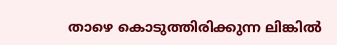താഴെ കൊടുത്തിരിക്കുന്ന ലിങ്കിൽ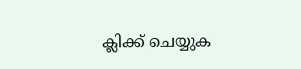ക്ലിക്ക് ചെയ്യുക